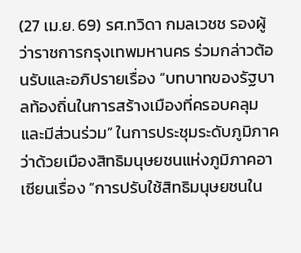(27 เม.ย. 69) รศ.ทวิดา กมลเวชช รองผู้ว่าราชการกรุงเทพมหานคร ร่วมกล่าวต้อนรับและอภิปรายเรื่อง “บทบาทของรัฐบาลท้องถิ่นในการสร้างเมืองที่ครอบคลุมและมีส่วนร่วม” ในการประชุมระดับภูมิภาคว่าด้วยเมืองสิทธิมนุษยชนแห่งภูมิภาคอาเซียนเรื่อง “การปรับใช้สิทธิมนุษยชนใน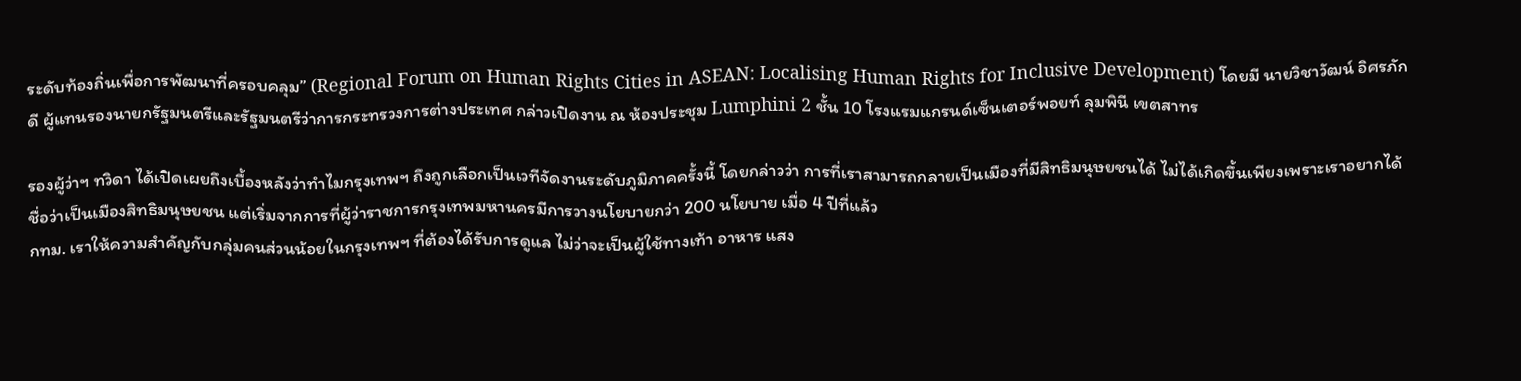ระดับท้องถิ่นเพื่อการพัฒนาที่ครอบคลุม” (Regional Forum on Human Rights Cities in ASEAN: Localising Human Rights for Inclusive Development) โดยมี นายวิชาวัฒน์ อิศรภักดี ผู้แทนรองนายกรัฐมนตรีและรัฐมนตรีว่าการกระทรวงการต่างประเทศ กล่าวเปิดงาน ณ ห้องประชุม Lumphini 2 ชั้น 10 โรงแรมแกรนด์เซ็นเตอร์พอยท์ ลุมพินี เขตสาทร

รองผู้ว่าฯ ทวิดา ได้เปิดเผยถึงเบื้องหลังว่าทำไมกรุงเทพฯ ถึงถูกเลือกเป็นเวทีจัดงานระดับภูมิภาคครั้งนี้ โดยกล่าวว่า การที่เราสามารถกลายเป็นเมืองที่มีสิทธิมนุษยชนได้ ไม่ได้เกิดขึ้นเพียงเพราะเราอยากได้ชื่อว่าเป็นเมืองสิทธิมนุษยชน แต่เริ่มจากการที่ผู้ว่าราชการกรุงเทพมหานครมีการวางนโยบายกว่า 200 นโยบาย เมื่อ 4 ปีที่แล้ว
กทม. เราให้ความสำคัญกับกลุ่มคนส่วนน้อยในกรุงเทพฯ ที่ต้องได้รับการดูแล ไม่ว่าจะเป็นผู้ใช้ทางเท้า อาหาร แสง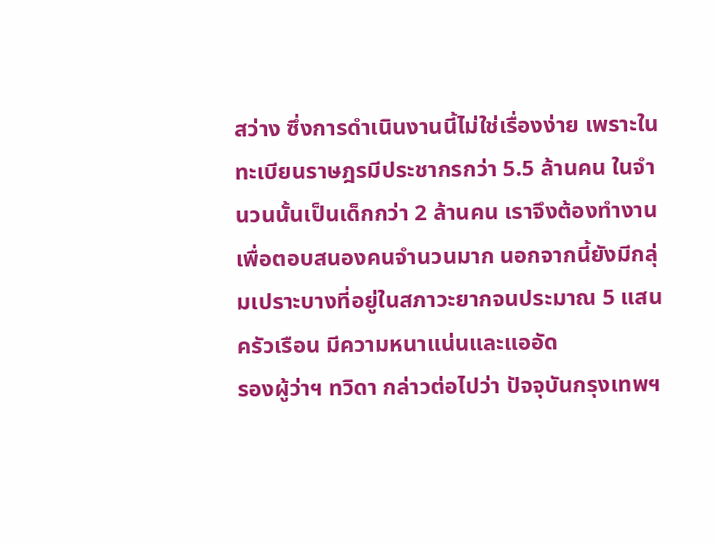สว่าง ซึ่งการดำเนินงานนี้ไม่ใช่เรื่องง่าย เพราะในทะเบียนราษฎรมีประชากรกว่า 5.5 ล้านคน ในจำนวนนั้นเป็นเด็กกว่า 2 ล้านคน เราจึงต้องทำงานเพื่อตอบสนองคนจำนวนมาก นอกจากนี้ยังมีกลุ่มเปราะบางที่อยู่ในสภาวะยากจนประมาณ 5 แสนครัวเรือน มีความหนาแน่นและแออัด
รองผู้ว่าฯ ทวิดา กล่าวต่อไปว่า ปัจจุบันกรุงเทพฯ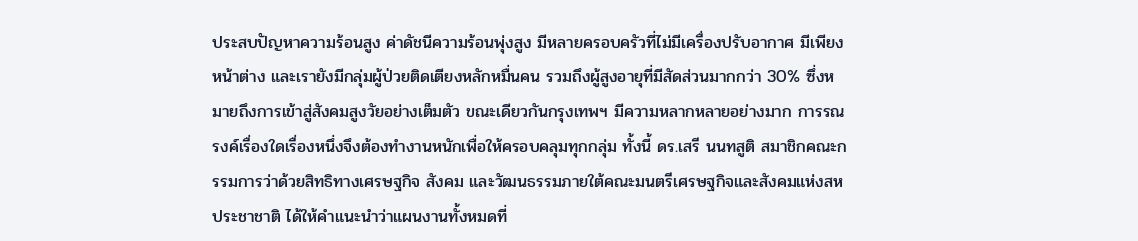ประสบปัญหาความร้อนสูง ค่าดัชนีความร้อนพุ่งสูง มีหลายครอบครัวที่ไม่มีเครื่องปรับอากาศ มีเพียงหน้าต่าง และเรายังมีกลุ่มผู้ป่วยติดเตียงหลักหมื่นคน รวมถึงผู้สูงอายุที่มีสัดส่วนมากกว่า 30% ซึ่งหมายถึงการเข้าสู่สังคมสูงวัยอย่างเต็มตัว ขณะเดียวกันกรุงเทพฯ มีความหลากหลายอย่างมาก การรณรงค์เรื่องใดเรื่องหนึ่งจึงต้องทำงานหนักเพื่อให้ครอบคลุมทุกกลุ่ม ทั้งนี้ ดร.เสรี นนทสูติ สมาชิกคณะกรรมการว่าด้วยสิทธิทางเศรษฐกิจ สังคม และวัฒนธรรมภายใต้คณะมนตรีเศรษฐกิจและสังคมแห่งสหประชาชาติ ได้ให้คำแนะนำว่าแผนงานทั้งหมดที่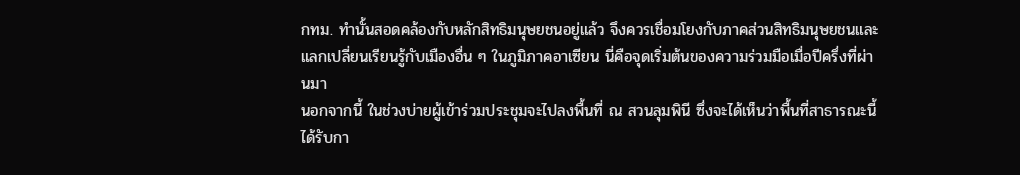กทม. ทำนั้นสอดคล้องกับหลักสิทธิมนุษยชนอยู่แล้ว จึงควรเชื่อมโยงกับภาคส่วนสิทธิมนุษยชนและแลกเปลี่ยนเรียนรู้กับเมืองอื่น ๆ ในภูมิภาคอาเซียน นี่คือจุดเริ่มต้นของความร่วมมือเมื่อปีครึ่งที่ผ่านมา
นอกจากนี้ ในช่วงบ่ายผู้เข้าร่วมประชุมจะไปลงพื้นที่ ณ สวนลุมพินี ซึ่งจะได้เห็นว่าพื้นที่สาธารณะนี้ได้รับกา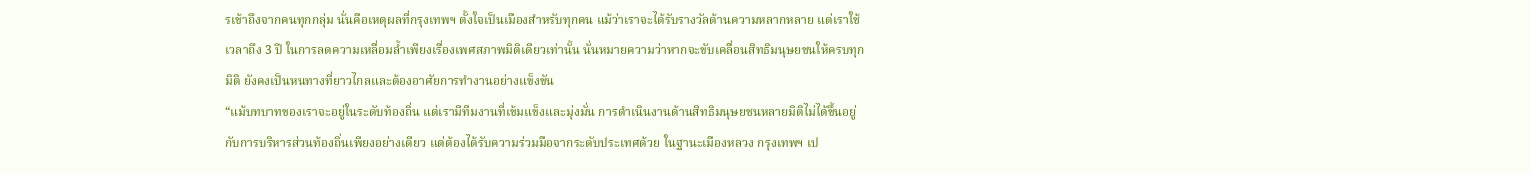รเข้าถึงจากคนทุกกลุ่ม นั่นคือเหตุผลที่กรุงเทพฯ ตั้งใจเป็นเมืองสำหรับทุกคน แม้ว่าเราจะได้รับรางวัลด้านความหลากหลาย แต่เราใช้เวลาถึง 3 ปี ในการลดความเหลื่อมล้ำเพียงเรื่องเพศสภาพมิติเดียวเท่านั้น นั่นหมายความว่าหากจะขับเคลื่อนสิทธิมนุษยชนให้ครบทุกมิติ ยังคงเป็นหนทางที่ยาวไกลและต้องอาศัยการทำงานอย่างแข็งขัน
“แม้บทบาทของเราจะอยู่ในระดับท้องถิ่น แต่เรามีทีมงานที่เข้มแข็งและมุ่งมั่น การดำเนินงานด้านสิทธิมนุษยชนหลายมิติไม่ได้ขึ้นอยู่กับการบริหารส่วนท้องถิ่นเพียงอย่างเดียว แต่ต้องได้รับความร่วมมือจากระดับประเทศด้วย ในฐานะเมืองหลวง กรุงเทพฯ เป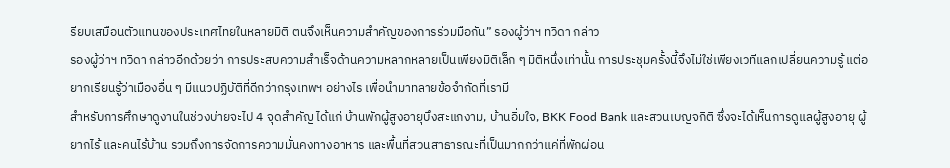รียบเสมือนตัวแทนของประเทศไทยในหลายมิติ ตนจึงเห็นความสำคัญของการร่วมมือกัน” รองผู้ว่าฯ ทวิดา กล่าว
รองผู้ว่าฯ ทวิดา กล่าวอีกด้วยว่า การประสบความสำเร็จด้านความหลากหลายเป็นเพียงมิติเล็ก ๆ มิติหนึ่งเท่านั้น การประชุมครั้งนี้จึงไม่ใช่เพียงเวทีแลกเปลี่ยนความรู้ แต่อยากเรียนรู้ว่าเมืองอื่น ๆ มีแนวปฏิบัติที่ดีกว่ากรุงเทพฯ อย่างไร เพื่อนำมาทลายข้อจำกัดที่เรามี
สำหรับการศึกษาดูงานในช่วงบ่ายจะไป 4 จุดสำคัญ ได้แก่ บ้านพักผู้สูงอายุบึงสะแกงาม, บ้านอิ่มใจ, BKK Food Bank และสวนเบญจกิติ ซึ่งจะได้เห็นการดูแลผู้สูงอายุ ผู้ยากไร้ และคนไร้บ้าน รวมถึงการจัดการความมั่นคงทางอาหาร และพื้นที่สวนสาธารณะที่เป็นมากกว่าแค่ที่พักผ่อน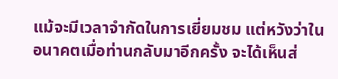แม้จะมีเวลาจำกัดในการเยี่ยมชม แต่หวังว่าในอนาคตเมื่อท่านกลับมาอีกครั้ง จะได้เห็นส่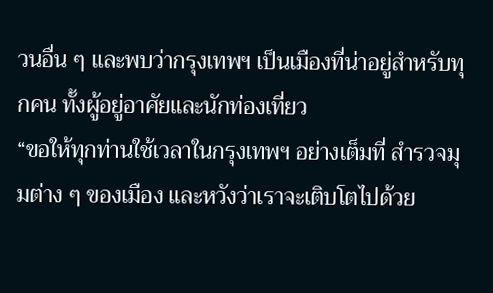วนอื่น ๆ และพบว่ากรุงเทพฯ เป็นเมืองที่น่าอยู่สำหรับทุกคน ทั้งผู้อยู่อาศัยและนักท่องเที่ยว
“ขอให้ทุกท่านใช้เวลาในกรุงเทพฯ อย่างเต็มที่ สำรวจมุมต่าง ๆ ของเมือง และหวังว่าเราจะเติบโตไปด้วย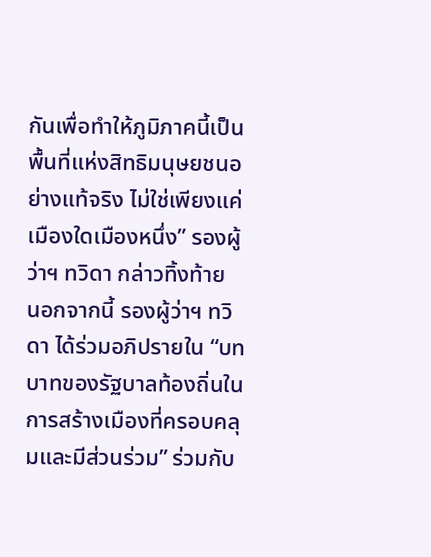กันเพื่อทำให้ภูมิภาคนี้เป็นพื้นที่แห่งสิทธิมนุษยชนอย่างแท้จริง ไม่ใช่เพียงแค่เมืองใดเมืองหนึ่ง” รองผู้ว่าฯ ทวิดา กล่าวทิ้งท้าย
นอกจากนี้ รองผู้ว่าฯ ทวิดา ได้ร่วมอภิปรายใน “บทบาทของรัฐบาลท้องถิ่นในการสร้างเมืองที่ครอบคลุมและมีส่วนร่วม” ร่วมกับ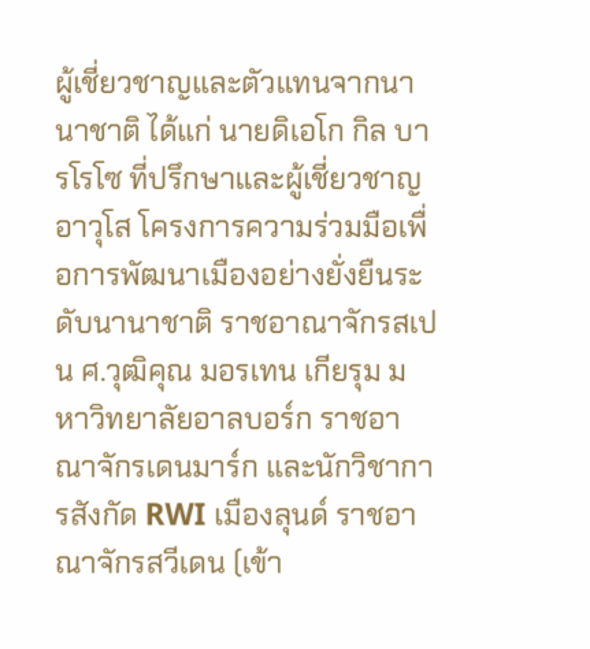ผู้เชี่ยวชาญและตัวแทนจากนานาชาติ ได้แก่ นายดิเอโก กิล บารโรโซ ที่ปรึกษาและผู้เชี่ยวชาญอาวุโส โครงการความร่วมมือเพื่อการพัฒนาเมืองอย่างยั่งยืนระดับนานาชาติ ราชอาณาจักรสเปน ศ.วุฒิคุณ มอรเทน เกียรุม มหาวิทยาลัยอาลบอร์ก ราชอาณาจักรเดนมาร์ก และนักวิชาการสังกัด RWI เมืองลุนด์ ราชอาณาจักรสวีเดน (เข้า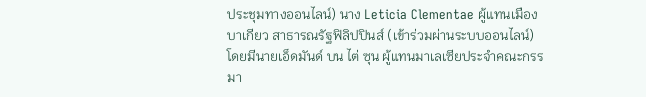ประชุมทางออนไลน์) นาง Leticia Clementae ผู้แทนเมืองบาเกียว สาธารณรัฐฟิลิปปินส์ (เข้าร่วมผ่านระบบออนไลน์) โดยมีนายเอ็ดมันด์ บน ไต่ ซุน ผู้แทนมาเลเซียประจำคณะกรรมา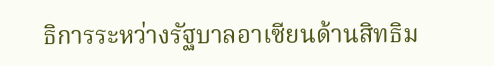ธิการระหว่างรัฐบาลอาเซียนด้านสิทธิม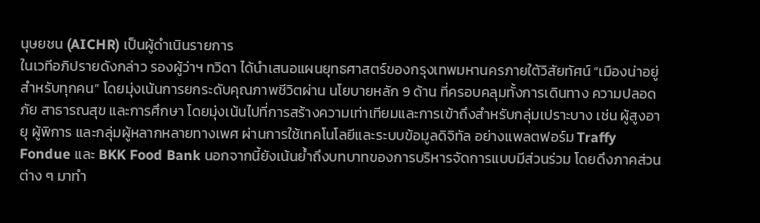นุษยชน (AICHR) เป็นผู้ดำเนินรายการ
ในเวทีอภิปรายดังกล่าว รองผู้ว่าฯ ทวิดา ได้นำเสนอแผนยุทธศาสตร์ของกรุงเทพมหานครภายใต้วิสัยทัศน์ “เมืองน่าอยู่สำหรับทุกคน” โดยมุ่งเน้นการยกระดับคุณภาพชีวิตผ่าน นโยบายหลัก 9 ด้าน ที่ครอบคลุมทั้งการเดินทาง ความปลอดภัย สาธารณสุข และการศึกษา โดยมุ่งเน้นไปที่การสร้างความเท่าเทียมและการเข้าถึงสำหรับกลุ่มเปราะบาง เช่น ผู้สูงอายุ ผู้พิการ และกลุ่มผู้หลากหลายทางเพศ ผ่านการใช้เทคโนโลยีและระบบข้อมูลดิจิทัล อย่างแพลตฟอร์ม Traffy Fondue และ BKK Food Bank นอกจากนี้ยังเน้นย้ำถึงบทบาทของการบริหารจัดการแบบมีส่วนร่วม โดยดึงภาคส่วนต่าง ๆ มาทำ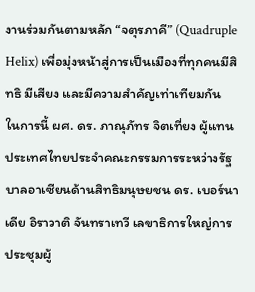งานร่วมกันตามหลัก “จตุรภาคี” (Quadruple Helix) เพื่อมุ่งหน้าสู่การเป็นเมืองที่ทุกคนมีสิทธิ มีเสียง และมีความสำคัญเท่าเทียมกัน
ในการนี้ ผศ. ดร. ภาณุภัทร จิตเที่ยง ผู้แทนประเทศไทยประจำคณะกรรมการระหว่างรัฐบาลอาเซียนด้านสิทธิมนุษยชน ดร. เบอร์นาเดีย อิราวาติ จันทราเทวี เลขาธิการใหญ่การประชุมผู้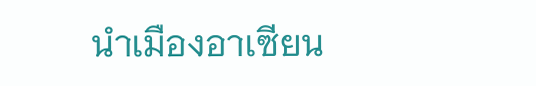นำเมืองอาเซียน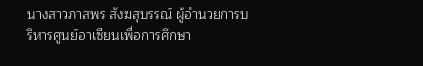นางสาวภาสพร สังฆสุบรรณ์ ผู้อำนวยการบริหารศูนย์อาเซียนเพื่อการศึกษา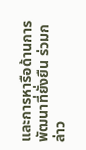และการหารือด้านการพัฒนาที่ยั่งยืน ร่วมกล่าว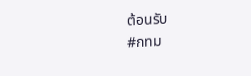ต้อนรับ
#กทม